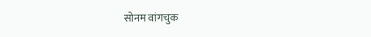सोनम वांगचुक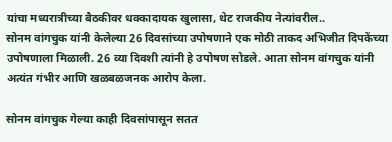यांचा मध्यरात्रीच्या बैठकीवर धक्कादायक खुलासा, थेट राजकीय नेत्यांवरील..
सोनम वांगचुक यांनी केलेल्या 26 दिवसांच्या उपोषणाने एक मोठी ताकद अभिजीत दिपकेंच्या उपोषणाला मिळाली. 26 व्या दिवशी त्यांनी हे उपोषण सोडले. आता सोनम वांगचुक यांनी अत्यंत गंभीर आणि खळबळजनक आरोप केला.

सोनम वांगचुक गेल्या काही दिवसांपासून सतत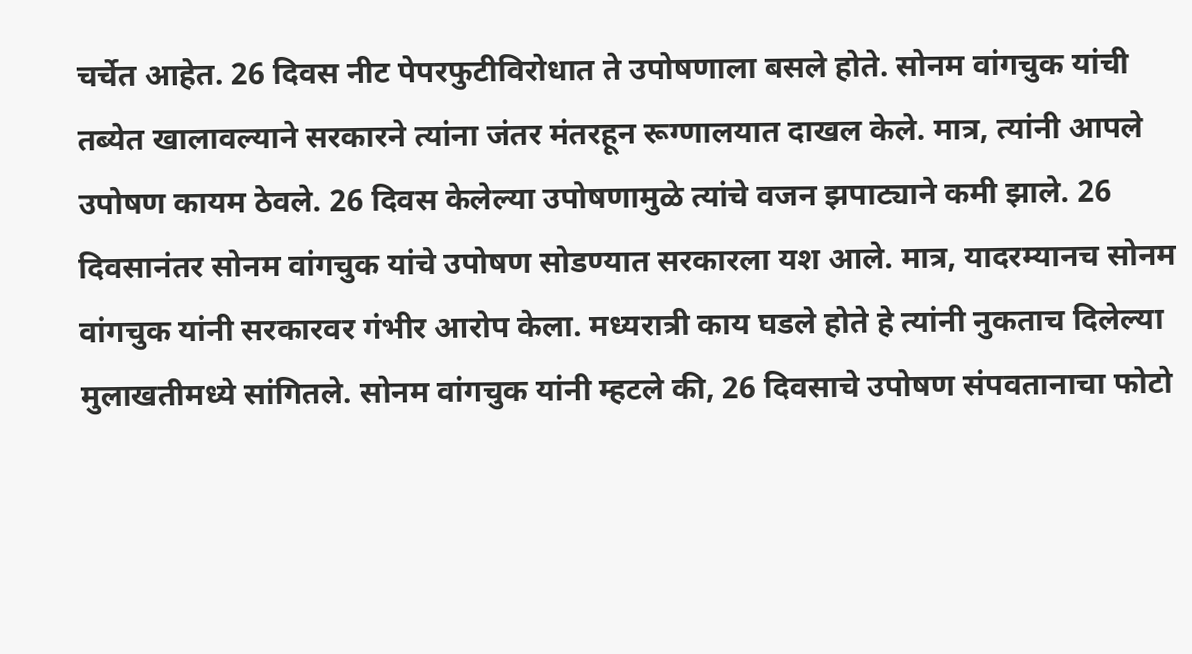चर्चेत आहेत. 26 दिवस नीट पेपरफुटीविरोधात ते उपोषणाला बसले होते. सोनम वांगचुक यांची तब्येत खालावल्याने सरकारने त्यांना जंतर मंतरहून रूग्णालयात दाखल केले. मात्र, त्यांनी आपले उपोषण कायम ठेवले. 26 दिवस केलेल्या उपोषणामुळे त्यांचे वजन झपाट्याने कमी झाले. 26 दिवसानंतर सोनम वांगचुक यांचे उपोषण सोडण्यात सरकारला यश आले. मात्र, यादरम्यानच सोनम वांगचुक यांनी सरकारवर गंभीर आरोप केला. मध्यरात्री काय घडले होते हे त्यांनी नुकताच दिलेल्या मुलाखतीमध्ये सांगितले. सोनम वांगचुक यांनी म्हटले की, 26 दिवसाचे उपोषण संपवतानाचा फोटो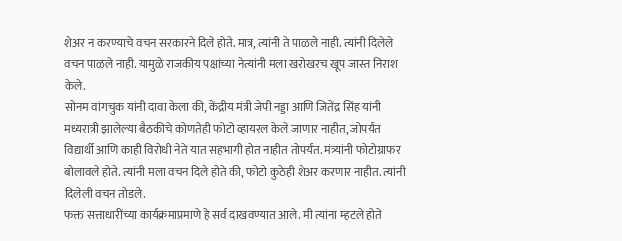शेअर न करण्याचे वचन सरकारने दिले होते. मात्र, त्यांनी ते पाळले नाही. त्यांनी दिलेले वचन पाळले नाही. यामुळे राजकीय पक्षांच्या नेत्यांनी मला खरोखरच खूप जास्त निराश केले.
सोनम वांगचुक यांनी दावा केला की, केंद्रीय मंत्री जेपी नड्डा आणि जितेंद्र सिंह यांनी मध्यरात्री झालेल्या बैठकीचे कोणतेही फोटो व्हायरल केले जाणार नाहीत, जोपर्यंत विद्यार्थी आणि काही विरोधी नेते यात सहभागी होत नाहीत तोपर्यंत. मंत्र्यांनी फोटोग्राफर बोलावले होते. त्यांनी मला वचन दिले होते की, फोटो कुठेही शेअर करणार नाहीत. त्यांनी दिलेली वचन तोडले.
फक्त सत्ताधारींच्या कार्यक्रमाप्रमाणे हे सर्व दाखवण्यात आले. मी त्यांना म्हटले होते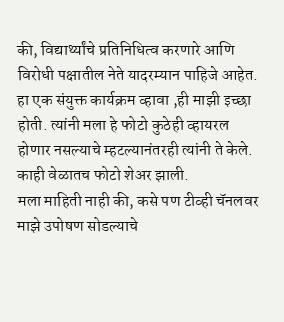की, विद्यार्थ्यांचे प्रतिनिधित्व करणारे आणि विरोधी पक्षातील नेते यादरम्यान पाहिजे आहेत. हा एक संयुक्त कार्यक्रम व्हावा ,ही माझी इच्छा होती. त्यांनी मला हे फोटो कुठेही व्हायरल होणार नसल्याचे म्हटल्यानंतरही त्यांनी ते केले. काही वेळातच फोटो शेअर झाली.
मला माहिती नाही की, कसे पण टीव्ही चॅनलवर माझे उपोषण सोडल्याचे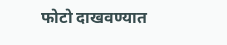फोटो दाखवण्यात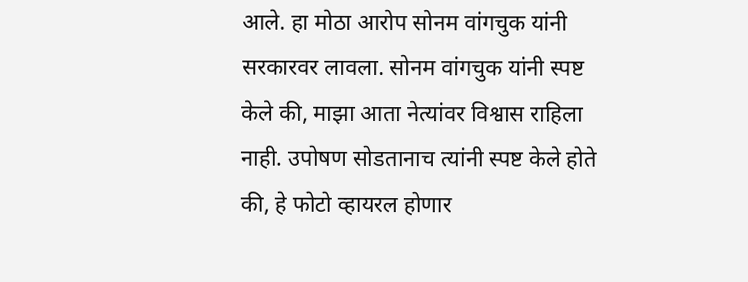आले. हा मोठा आरोप सोनम वांगचुक यांनी सरकारवर लावला. सोनम वांगचुक यांनी स्पष्ट केले की, माझा आता नेत्यांवर विश्वास राहिला नाही. उपोषण सोडतानाच त्यांनी स्पष्ट केले होते की, हे फोटो व्हायरल होणार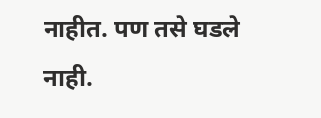नाहीत. पण तसे घडले नाही.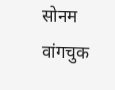सोनम वांगचुक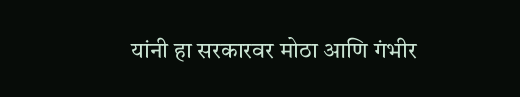यांनी हा सरकारवर मोठा आणि गंभीर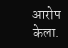आरोप केला.